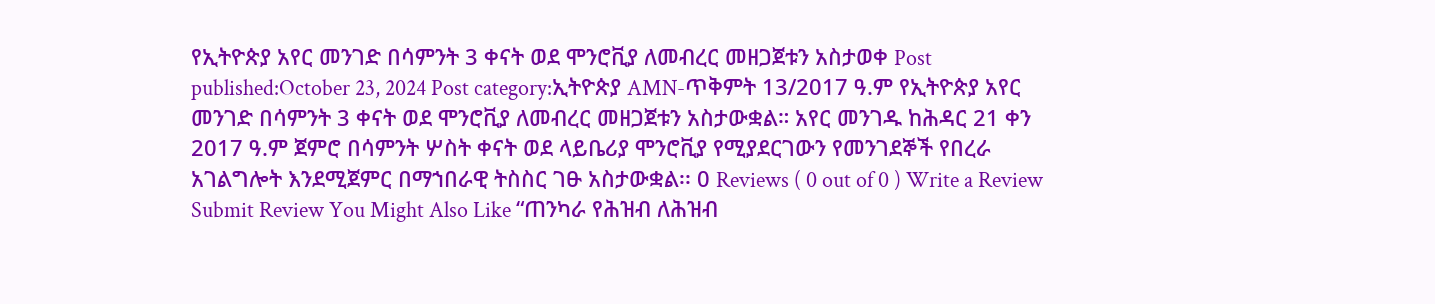የኢትዮጵያ አየር መንገድ በሳምንት 3 ቀናት ወደ ሞንሮቪያ ለመብረር መዘጋጀቱን አስታወቀ Post published:October 23, 2024 Post category:ኢትዮጵያ AMN-ጥቅምት 13/2017 ዓ.ም የኢትዮጵያ አየር መንገድ በሳምንት 3 ቀናት ወደ ሞንሮቪያ ለመብረር መዘጋጀቱን አስታውቋል። አየር መንገዱ ከሕዳር 21 ቀን 2017 ዓ.ም ጀምሮ በሳምንት ሦስት ቀናት ወደ ላይቤሪያ ሞንሮቪያ የሚያደርገውን የመንገደኞች የበረራ አገልግሎት እንደሚጀምር በማኀበራዊ ትስስር ገፁ አስታውቋል፡፡ 0 Reviews ( 0 out of 0 ) Write a Review Submit Review You Might Also Like “ጠንካራ የሕዝብ ለሕዝብ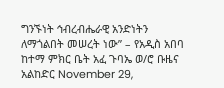ግንኙነት ኅብረብሔራዊ አንድነትን ለማጎልበት መሠረት ነው” – የአዲስ አበባ ከተማ ምክር ቤት አፈ ጉባኤ ወ/ሮ ቡዜና አልከድር November 29,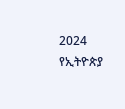2024 የኢትዮጵያ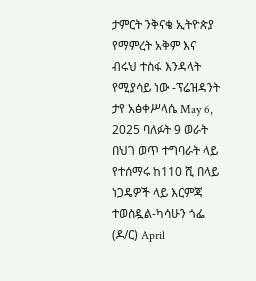ታምርት ንቅናቄ ኢትዮጵያ የማምረት አቅም እና ብሩህ ተስፋ እንዳላት የሚያሳይ ነው -ፕሬዝዳንት ታየ አፅቀሥላሴ May 6, 2025 ባለፉት 9 ወራት በህገ ወጥ ተግባራት ላይ የተሰማሩ ከ110 ሺ በላይ ነጋዴዎች ላይ እርምጃ ተወስዷል-ካሳሁን ጎፌ (ዶ/ር) April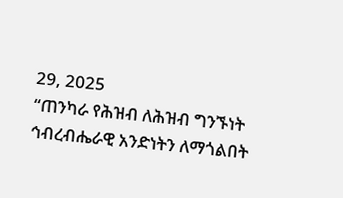29, 2025
“ጠንካራ የሕዝብ ለሕዝብ ግንኙነት ኅብረብሔራዊ አንድነትን ለማጎልበት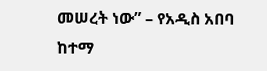መሠረት ነው” – የአዲስ አበባ ከተማ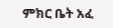ምክር ቤት አፈ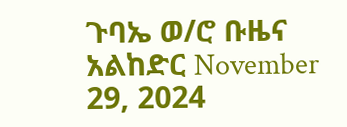ጉባኤ ወ/ሮ ቡዜና አልከድር November 29, 2024